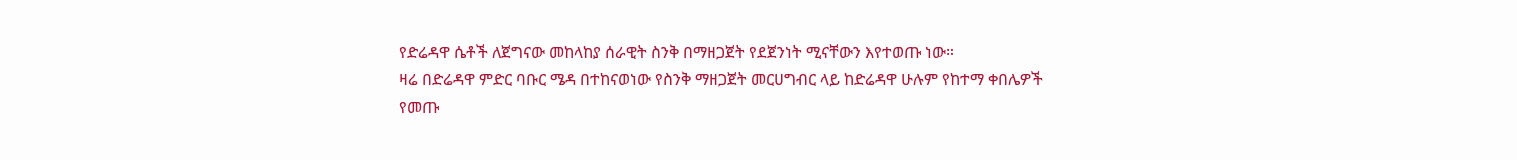የድሬዳዋ ሴቶች ለጀግናው መከላከያ ሰራዊት ስንቅ በማዘጋጀት የደጀንነት ሚናቸውን እየተወጡ ነው።
ዛሬ በድሬዳዋ ምድር ባቡር ሜዳ በተከናወነው የስንቅ ማዘጋጀት መርሀግብር ላይ ከድሬዳዋ ሁሉም የከተማ ቀበሌዎች የመጡ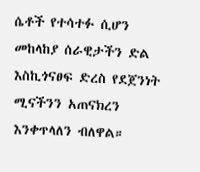ሴቶች የተሳተፉ ሲሆን መከላከያ ሰራዊታችን ድል እስኪጎናፀፍ ድረስ የደጀንነት ሚናችንን አጠናክረን እንቀጥላለን ብለዋል።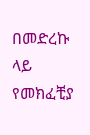በመድረኩ ላይ የመክፈቺያ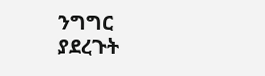ንግግር ያደረጉት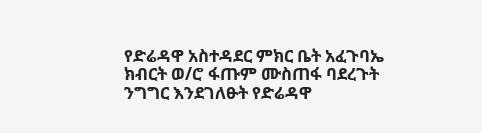የድሬዳዋ አስተዳደር ምክር ቤት አፈጉባኤ ክብርት ወ/ሮ ፋጡም ሙስጠፋ ባደረጉት ንግግር እንደገለፁት የድሬዳዋ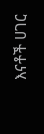እናቶች ሀገር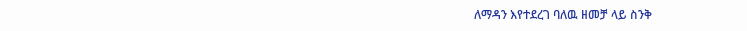ለማዳን እየተደረገ ባለዉ ዘመቻ ላይ ስንቅ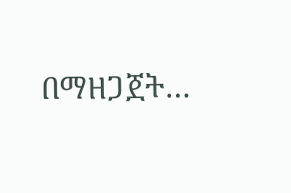በማዘጋጀት…